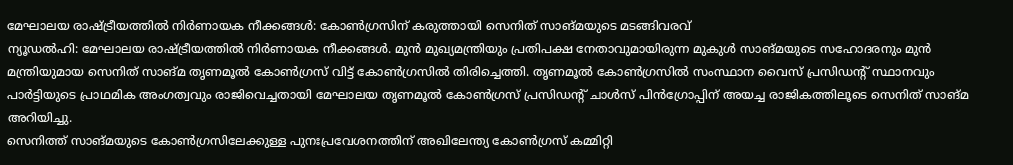മേഘാലയ രാഷ്ട്രീയത്തിൽ നിർണായക നീക്കങ്ങൾ: കോൺഗ്രസിന് കരുത്തായി സെനിത് സാങ്മയുടെ മടങ്ങിവരവ്
ന്യൂഡൽഹി: മേഘാലയ രാഷ്ട്രീയത്തിൽ നിർണായക നീക്കങ്ങൾ. മുൻ മുഖ്യമന്ത്രിയും പ്രതിപക്ഷ നേതാവുമായിരുന്ന മുകുൾ സാങ്മയുടെ സഹോദരനും മുൻ മന്ത്രിയുമായ സെനിത് സാങ്മ തൃണമൂൽ കോൺഗ്രസ് വിട്ട് കോൺഗ്രസിൽ തിരിച്ചെത്തി. തൃണമൂൽ കോൺഗ്രസിൽ സംസ്ഥാന വൈസ് പ്രസിഡൻ്റ് സ്ഥാനവും പാർട്ടിയുടെ പ്രാഥമിക അംഗത്വവും രാജിവെച്ചതായി മേഘാലയ തൃണമൂൽ കോൺഗ്രസ് പ്രസിഡൻ്റ് ചാൾസ് പിൻഗ്രോപ്പിന് അയച്ച രാജികത്തിലൂടെ സെനിത് സാങ്മ അറിയിച്ചു.
സെനിത്ത് സാങ്മയുടെ കോൺഗ്രസിലേക്കുള്ള പുനഃപ്രവേശനത്തിന് അഖിലേന്ത്യ കോൺഗ്രസ് കമ്മിറ്റി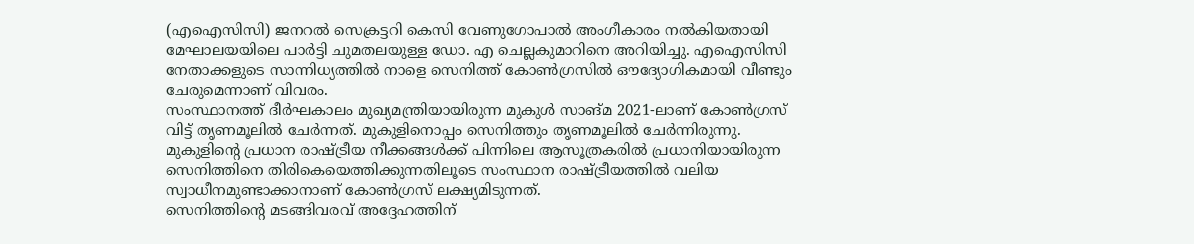(എഐസിസി) ജനറൽ സെക്രട്ടറി കെസി വേണുഗോപാൽ അംഗീകാരം നൽകിയതായി മേഘാലയയിലെ പാർട്ടി ചുമതലയുള്ള ഡോ. എ ചെല്ലകുമാറിനെ അറിയിച്ചു. എഐസിസി നേതാക്കളുടെ സാന്നിധ്യത്തിൽ നാളെ സെനിത്ത് കോൺഗ്രസിൽ ഔദ്യോഗികമായി വീണ്ടും ചേരുമെന്നാണ് വിവരം.
സംസ്ഥാനത്ത് ദീർഘകാലം മുഖ്യമന്ത്രിയായിരുന്ന മുകുൾ സാങ്മ 2021-ലാണ് കോൺഗ്രസ് വിട്ട് തൃണമൂലിൽ ചേർന്നത്. മുകുളിനൊപ്പം സെനിത്തും തൃണമൂലിൽ ചേർന്നിരുന്നു. മുകുളിന്റെ പ്രധാന രാഷ്ട്രീയ നീക്കങ്ങൾക്ക് പിന്നിലെ ആസൂത്രകരിൽ പ്രധാനിയായിരുന്ന സെനിത്തിനെ തിരികെയെത്തിക്കുന്നതിലൂടെ സംസ്ഥാന രാഷ്ട്രീയത്തിൽ വലിയ സ്വാധീനമുണ്ടാക്കാനാണ് കോൺഗ്രസ് ലക്ഷ്യമിടുന്നത്.
സെനിത്തിൻ്റെ മടങ്ങിവരവ് അദ്ദേഹത്തിന്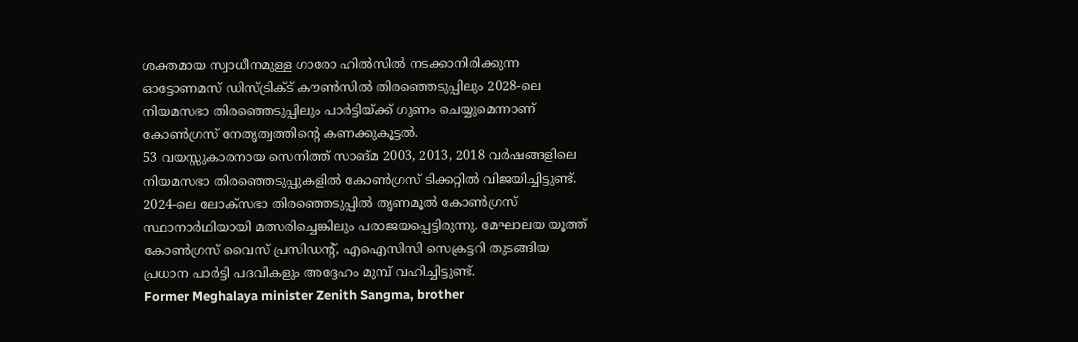ശക്തമായ സ്വാധീനമുള്ള ഗാരോ ഹിൽസിൽ നടക്കാനിരിക്കുന്ന ഓട്ടോണമസ് ഡിസ്ട്രിക്ട് കൗൺസിൽ തിരഞ്ഞെടുപ്പിലും 2028-ലെ നിയമസഭാ തിരഞ്ഞെടുപ്പിലും പാർട്ടിയ്ക്ക് ഗുണം ചെയ്യുമെന്നാണ് കോൺഗ്രസ് നേതൃത്വത്തിൻ്റെ കണക്കുകൂട്ടൽ.
53 വയസ്സുകാരനായ സെനിത്ത് സാങ്മ 2003, 2013, 2018 വർഷങ്ങളിലെ നിയമസഭാ തിരഞ്ഞെടുപ്പുകളിൽ കോൺഗ്രസ് ടിക്കറ്റിൽ വിജയിച്ചിട്ടുണ്ട്. 2024-ലെ ലോക്സഭാ തിരഞ്ഞെടുപ്പിൽ തൃണമൂൽ കോൺഗ്രസ് സ്ഥാനാർഥിയായി മത്സരിച്ചെങ്കിലും പരാജയപ്പെട്ടിരുന്നു. മേഘാലയ യൂത്ത് കോൺഗ്രസ് വൈസ് പ്രസിഡൻ്റ്, എഐസിസി സെക്രട്ടറി തുടങ്ങിയ പ്രധാന പാർട്ടി പദവികളും അദ്ദേഹം മുമ്പ് വഹിച്ചിട്ടുണ്ട്.
Former Meghalaya minister Zenith Sangma, brother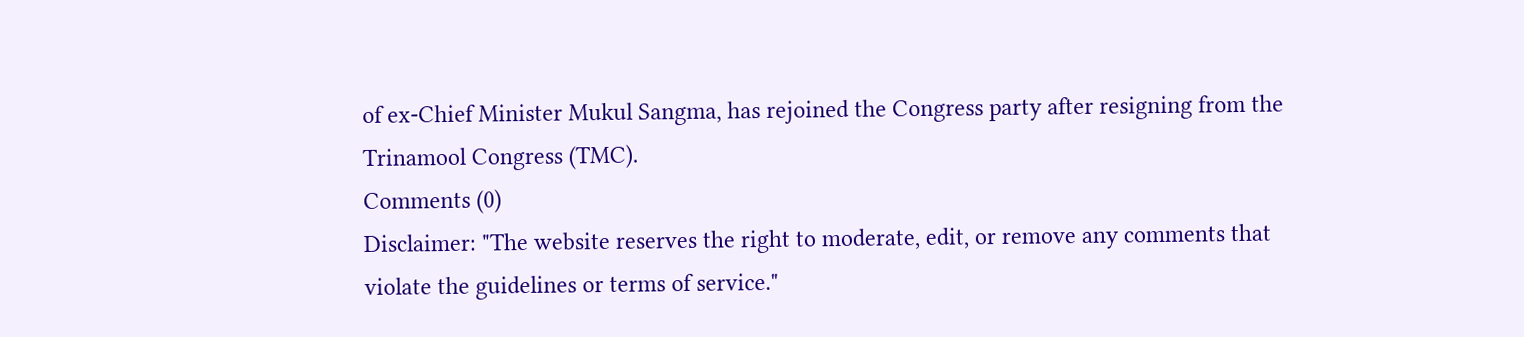of ex-Chief Minister Mukul Sangma, has rejoined the Congress party after resigning from the Trinamool Congress (TMC).
Comments (0)
Disclaimer: "The website reserves the right to moderate, edit, or remove any comments that violate the guidelines or terms of service."